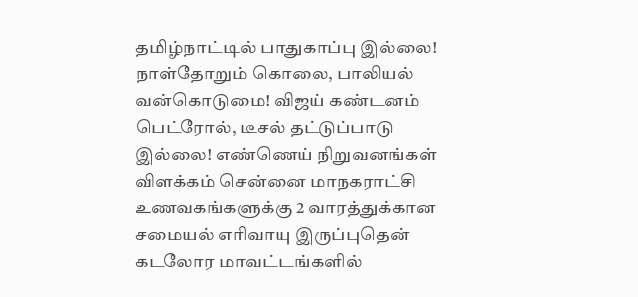தமிழ்நாட்டில் பாதுகாப்பு இல்லை! நாள்தோறும் கொலை, பாலியல் வன்கொடுமை! விஜய் கண்டனம் பெட்ரோல், டீசல் தட்டுப்பாடு இல்லை! எண்ணெய் நிறுவனங்கள் விளக்கம் சென்னை மாநகராட்சி உணவகங்களுக்கு 2 வாரத்துக்கான சமையல் எரிவாயு இருப்புதென் கடலோர மாவட்டங்களில்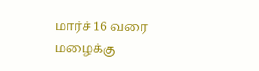மார்ச் 16 வரை மழைக்கு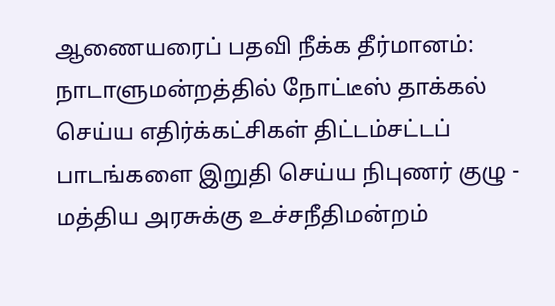ஆணையரைப் பதவி நீக்க தீர்மானம்: நாடாளுமன்றத்தில் நோட்டீஸ் தாக்கல் செய்ய எதிர்க்கட்சிகள் திட்டம்சட்டப் பாடங்களை இறுதி செய்ய நிபுணர் குழு - மத்திய அரசுக்கு உச்சநீதிமன்றம்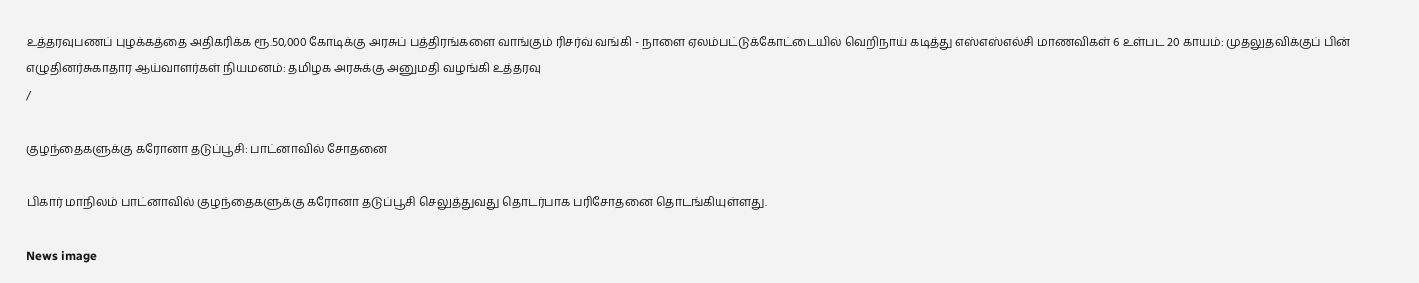உத்தரவுபணப் புழக்கத்தை அதிகரிக்க ரூ.50,000 கோடிக்கு அரசுப் பத்திரங்களை வாங்கும் ரிசர்வ் வங்கி - நாளை ஏலம்பட்டுக்கோட்டையில் வெறிநாய் கடித்து எஸ்எஸ்எல்சி மாணவிகள் 6 உள்பட 20 காயம்: முதலுதவிக்குப் பின் எழுதினர்சுகாதார ஆய்வாளர்கள் நியமனம்: தமிழக அரசுக்கு அனுமதி வழங்கி உத்தரவு
/

குழந்தைகளுக்கு கரோனா தடுப்பூசி: பாட்னாவில் சோதனை

பிகார் மாநிலம் பாட்னாவில் குழந்தைகளுக்கு கரோனா தடுப்பூசி செலுத்துவது தொடர்பாக பரிசோதனை தொடங்கியுள்ளது.

News image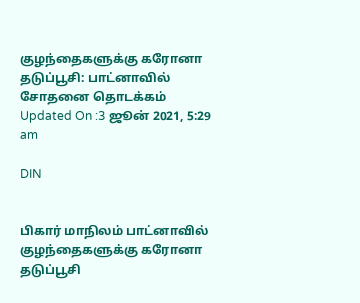குழந்தைகளுக்கு கரோனா தடுப்பூசி: பாட்னாவில் சோதனை தொடக்கம்
Updated On :3 ஜூன் 2021, 5:29 am

DIN


பிகார் மாநிலம் பாட்னாவில் குழந்தைகளுக்கு கரோனா தடுப்பூசி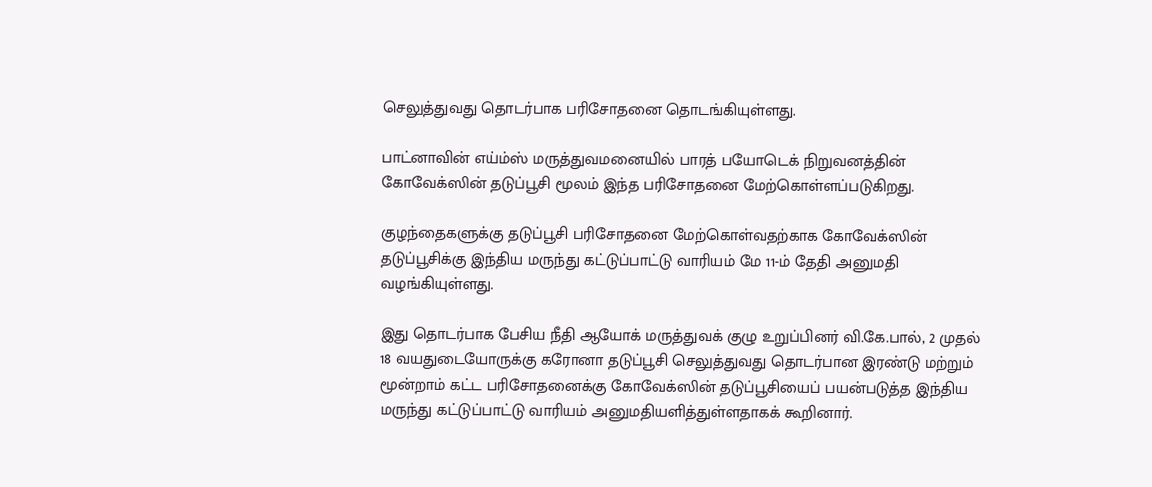செலுத்துவது தொடர்பாக பரிசோதனை தொடங்கியுள்ளது.

பாட்னாவின் எய்ம்ஸ் மருத்துவமனையில் பாரத் பயோடெக் நிறுவனத்தின் கோவேக்ஸின் தடுப்பூசி மூலம் இந்த பரிசோதனை மேற்கொள்ளப்படுகிறது.

குழந்தைகளுக்கு தடுப்பூசி பரிசோதனை மேற்கொள்வதற்காக கோவேக்ஸின் தடுப்பூசிக்கு இந்திய மருந்து கட்டுப்பாட்டு வாரியம் மே 11-ம் தேதி அனுமதி வழங்கியுள்ளது.

இது தொடர்பாக பேசிய நீதி ஆயோக் மருத்துவக் குழு உறுப்பினர் வி.கே.பால், 2 முதல் 18 வயதுடையோருக்கு கரோனா தடுப்பூசி செலுத்துவது தொடர்பான இரண்டு மற்றும் மூன்றாம் கட்ட பரிசோதனைக்கு கோவேக்ஸின் தடுப்பூசியைப் பயன்படுத்த இந்திய மருந்து கட்டுப்பாட்டு வாரியம் அனுமதியளித்துள்ளதாகக் கூறினார்.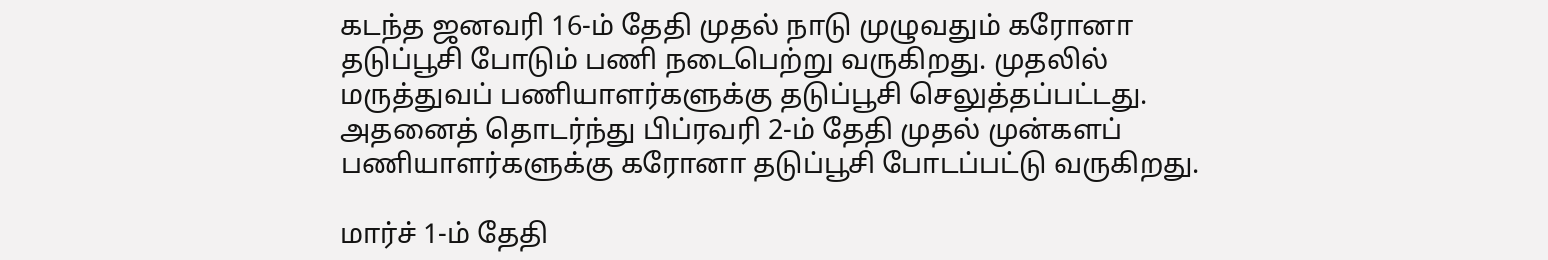கடந்த ஜனவரி 16-ம் தேதி முதல் நாடு முழுவதும் கரோனா தடுப்பூசி போடும் பணி நடைபெற்று வருகிறது. முதலில் மருத்துவப் பணியாளர்களுக்கு தடுப்பூசி செலுத்தப்பட்டது. அதனைத் தொடர்ந்து பிப்ரவரி 2-ம் தேதி முதல் முன்களப் பணியாளர்களுக்கு கரோனா தடுப்பூசி போடப்பட்டு வருகிறது.

மார்ச் 1-ம் தேதி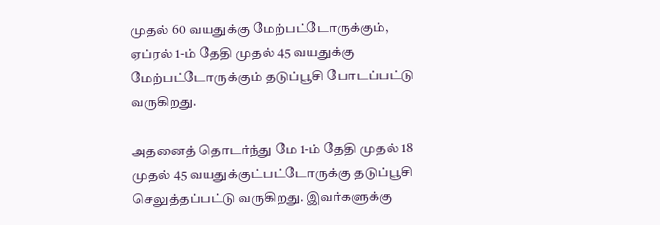முதல் 60 வயதுக்கு மேற்பட்டோருக்கும், ஏப்ரல் 1-ம் தேதி முதல் 45 வயதுக்கு மேற்பட்டோருக்கும் தடுப்பூசி போடப்பட்டு வருகிறது.

அதனைத் தொடர்ந்து மே 1-ம் தேதி முதல் 18 முதல் 45 வயதுக்குட்பட்டோருக்கு தடுப்பூசி செலுத்தப்பட்டு வருகிறது. இவர்களுக்கு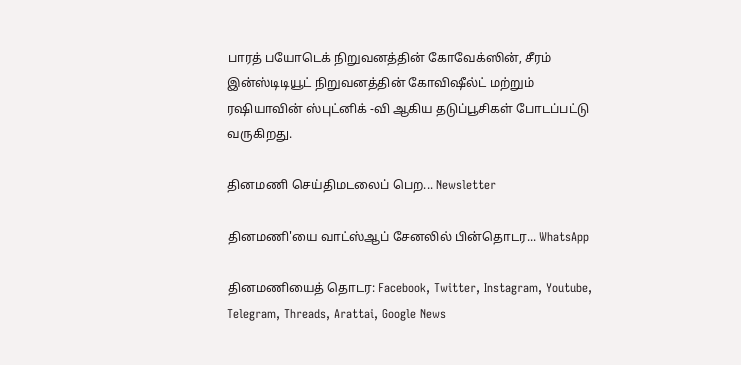பாரத் பயோடெக் நிறுவனத்தின் கோவேக்ஸின், சீரம் இன்ஸ்டிடியூட் நிறுவனத்தின் கோவிஷீல்ட் மற்றும் ரஷியாவின் ஸ்புட்னிக் -வி ஆகிய தடுப்பூசிகள் போடப்பட்டு வருகிறது.

தினமணி செய்திமடலைப் பெற... Newsletter

தினமணி'யை வாட்ஸ்ஆப் சேனலில் பின்தொடர... WhatsApp

தினமணியைத் தொடர: Facebook, Twitter, Instagram, Youtube, Telegram, Threads, Arattai, Google News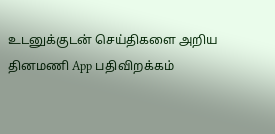உடனுக்குடன் செய்திகளை அறிய தினமணி App பதிவிறக்கம்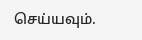செய்யவும்.